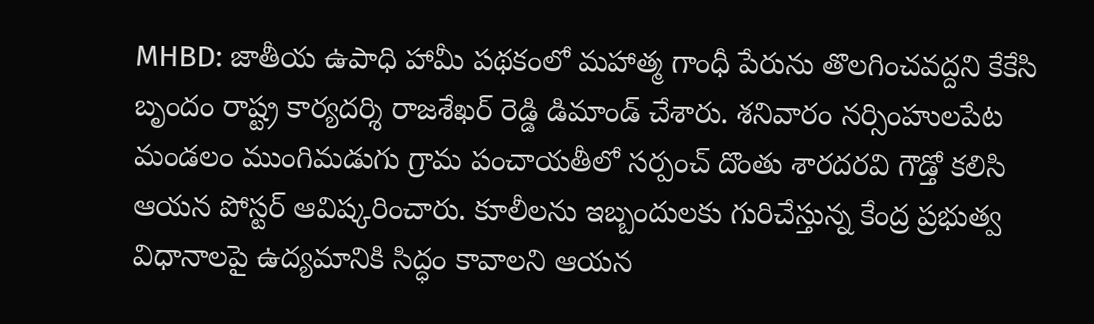MHBD: జాతీయ ఉపాధి హామీ పథకంలో మహాత్మ గాంధీ పేరును తొలగించవద్దని కేకేసి బృందం రాష్ట్ర కార్యదర్శి రాజశేఖర్ రెడ్డి డిమాండ్ చేశారు. శనివారం నర్సింహులపేట మండలం ముంగిమడుగు గ్రామ పంచాయతీలో సర్పంచ్ దొంతు శారదరవి గౌడ్తో కలిసి ఆయన పోస్టర్ ఆవిష్కరించారు. కూలీలను ఇబ్బందులకు గురిచేస్తున్న కేంద్ర ప్రభుత్వ విధానాలపై ఉద్యమానికి సిద్ధం కావాలని ఆయన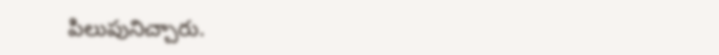పిలుపునిచ్చారు.